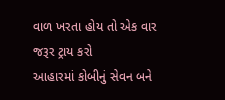વાળ ખરતા હોય તો એક વાર જરૂર ટ્રાય કરો
આહારમાં કોબીનું સેવન બને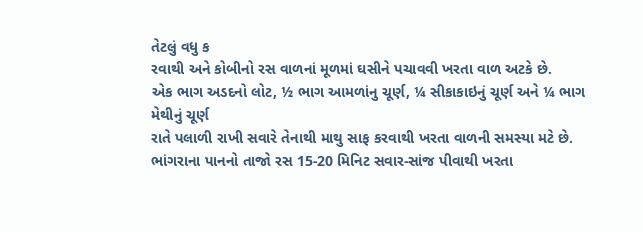તેટલું વધુ ક
રવાથી અને કોબીનો રસ વાળનાં મૂળમાં ઘસીને પચાવવી ખરતા વાળ અટકે છે.
એક ભાગ અડદનો લોટ, ½ ભાગ આમળાંનુ ચૂર્ણ, ¼ સીકાકાઇનું ચૂર્ણ અને ¼ ભાગ મેથીનું ચૂર્ણ
રાતે પલાળી રાખી સવારે તેનાથી માથુ સાફ કરવાથી ખરતા વાળની સમસ્યા મટે છે.
ભાંગરાના પાનનો તાજો રસ 15-20 મિનિટ સવાર-સાંજ પીવાથી ખરતા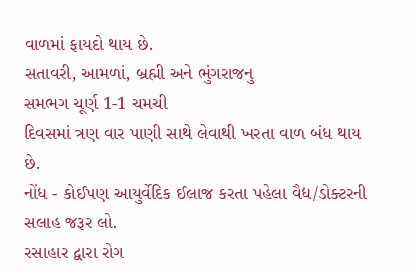વાળમાં ફાયદો થાય છે.
સતાવરી, આમળાં, બ્રહ્મી અને ભુંગરાજનુ
સમભગ ચૂર્ણ 1-1 ચમચી
દિવસમાં ત્રણ વાર પાણી સાથે લેવાથી ખરતા વાળ બંધ થાય છે.
નોંધ - કોઈપણ આયુર્વેદિક ઈલાજ કરતા પહેલા વૈદ્ય/ડોક્ટરની સલાહ જરૂર લો.
રસાહાર દ્વારા રોગ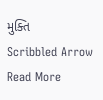મુક્તિ
Scribbled Arrow
Read More